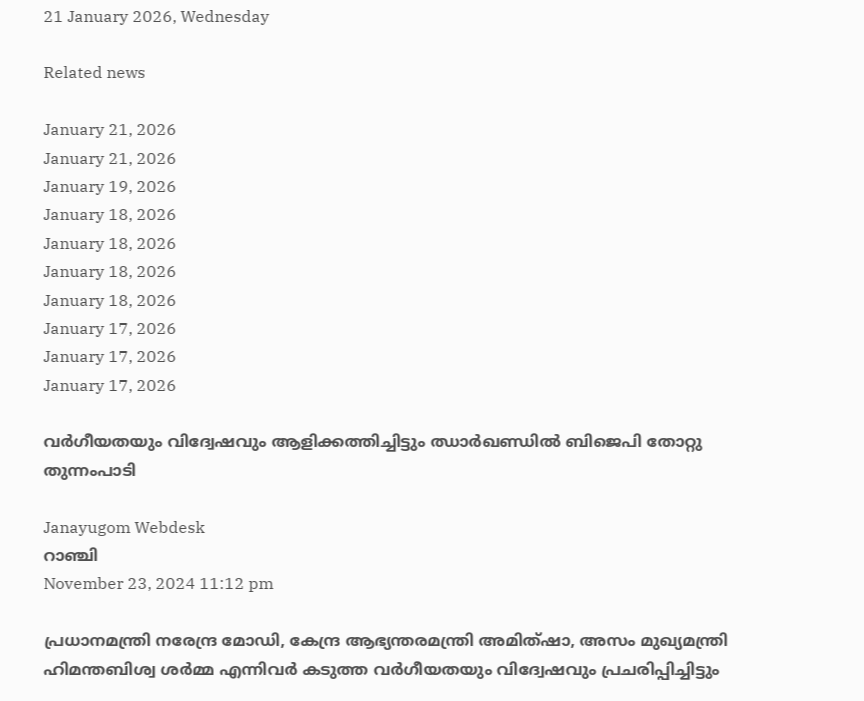21 January 2026, Wednesday

Related news

January 21, 2026
January 21, 2026
January 19, 2026
January 18, 2026
January 18, 2026
January 18, 2026
January 18, 2026
January 17, 2026
January 17, 2026
January 17, 2026

വര്‍ഗീയതയും വിദ്വേഷവും ആളിക്കത്തിച്ചിട്ടും ഝാര്‍ഖണ്ഡില്‍ ബിജെപി തോറ്റു തുന്നംപാടി

Janayugom Webdesk
റാഞ്ചി
November 23, 2024 11:12 pm

പ്രധാനമന്ത്രി നരേന്ദ്ര മോഡി, കേന്ദ്ര ആഭ്യന്തരമന്ത്രി അമിത്ഷാ, അസം മുഖ്യമന്ത്രി ഹിമന്തബിശ്വ ശര്‍മ്മ എന്നിവര്‍ കടുത്ത വര്‍ഗീയതയും വിദ്വേഷവും പ്രചരിപ്പിച്ചിട്ടും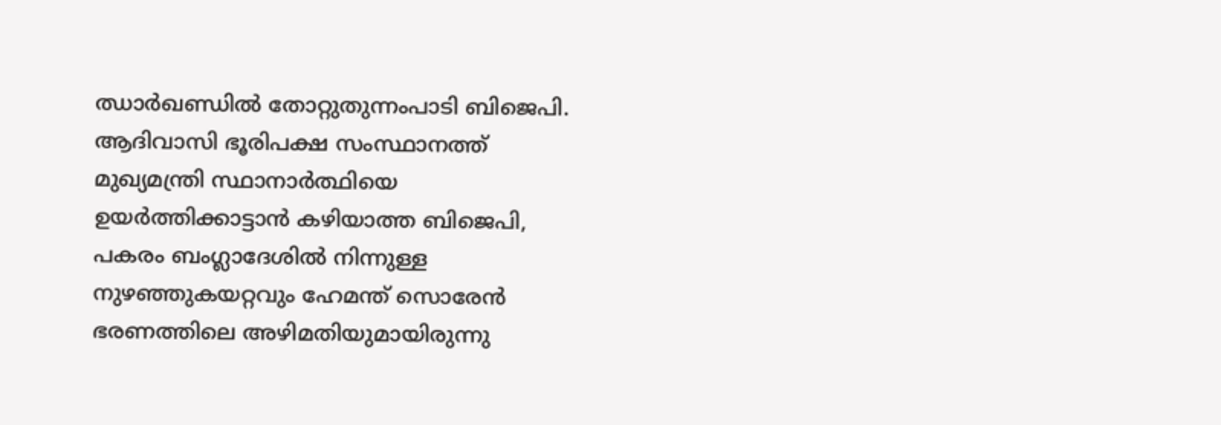ഝാര്‍ഖണ്ഡില്‍ തോറ്റുതുന്നംപാടി ബിജെപി. ആദിവാസി ഭൂരിപക്ഷ സംസ്ഥാനത്ത് മുഖ്യമന്ത്രി സ്ഥാനാര്‍ത്ഥിയെ ഉയര്‍ത്തിക്കാട്ടാന്‍ കഴിയാത്ത ബിജെപി, പകരം ബംഗ്ലാദേശില്‍ നിന്നുള്ള നുഴഞ്ഞുകയറ്റവും ഹേമന്ത് സൊരേന്‍ ഭരണത്തിലെ അഴിമതിയുമായിരുന്നു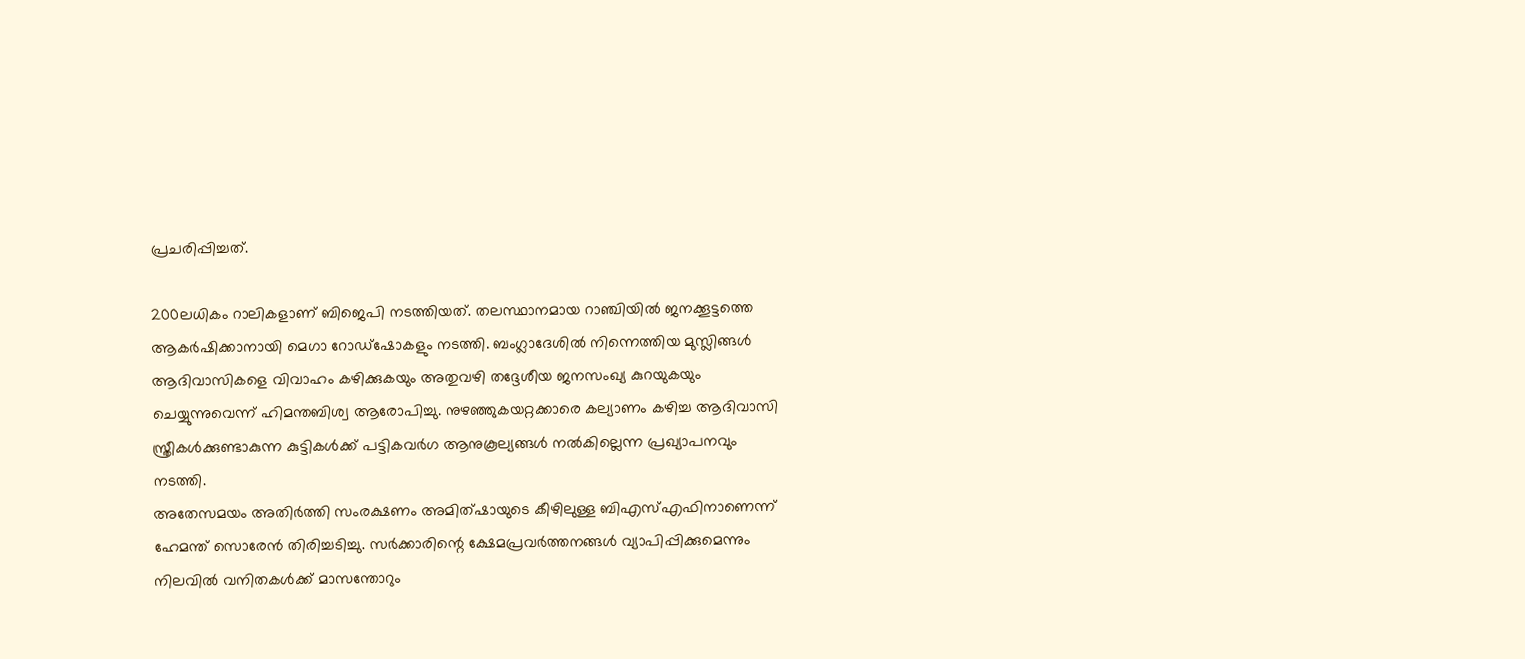പ്രചരിപ്പിച്ചത്.

200ലധികം റാലികളാണ് ബിജെപി നടത്തിയത്. തലസ്ഥാനമായ റാഞ്ചിയില്‍ ജനക്കൂട്ടത്തെ ആകര്‍ഷിക്കാനായി മെഗാ റോഡ്ഷോകളും നടത്തി. ബംഗ്ലാദേശില്‍ നിന്നെത്തിയ മുസ്ലിങ്ങള്‍ ആദിവാസികളെ വിവാഹം കഴിക്കുകയും അതുവഴി തദ്ദേശീയ ജനസംഖ്യ കുറയുകയും ചെയ്യുന്നുവെന്ന് ഹിമന്തബിശ്വ ആരോപിച്ചു. നുഴഞ്ഞുകയറ്റക്കാരെ കല്യാണം കഴിച്ച ആദിവാസി സ്ത്രീകള്‍ക്കുണ്ടാകുന്ന കുട്ടികള്‍ക്ക് പട്ടികവര്‍ഗ ആനുകൂല്യങ്ങള്‍ നല്‍കില്ലെന്ന പ്രഖ്യാപനവും നടത്തി.
അതേസമയം അതിര്‍ത്തി സംരക്ഷണം അമിത്ഷായുടെ കീഴിലുള്ള ബിഎസ്എഫിനാണെന്ന് ഹേമന്ത് സൊരേന്‍ തിരിച്ചടിച്ചു. സര്‍ക്കാരിന്റെ ക്ഷേമപ്രവര്‍ത്തനങ്ങള്‍ വ്യാപിപ്പിക്കുമെന്നും നിലവില്‍ വനിതകള്‍ക്ക് മാസന്തോറും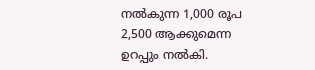നല്‍കുന്ന 1,000 രൂപ 2,500 ആക്കുമെന്ന ഉറപ്പും നല്‍കി.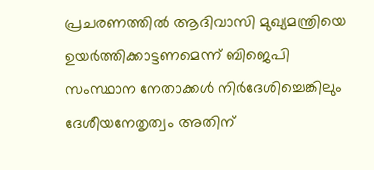പ്രചരണത്തില്‍ ആദിവാസി മുഖ്യമന്ത്രിയെ ഉയര്‍ത്തിക്കാട്ടണമെന്ന് ബിജെപി സംസ്ഥാന നേതാക്കള്‍ നിര്‍ദേശിച്ചെങ്കിലും ദേശീയനേതൃത്വം അതിന്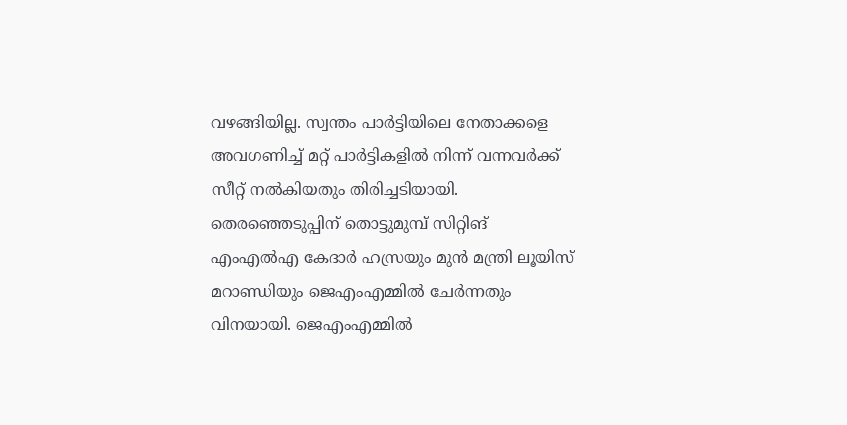വഴങ്ങിയില്ല. സ്വന്തം പാര്‍ട്ടിയിലെ നേതാക്കളെ അവഗണിച്ച് മറ്റ് പാര്‍ട്ടികളില്‍ നിന്ന് വന്നവര്‍ക്ക് സീറ്റ് നല്‍കിയതും തിരിച്ചടിയായി. തെരഞ്ഞെടുപ്പിന് തൊട്ടുമുമ്പ് സിറ്റിങ് എംഎല്‍എ കേദാര്‍ ഹസ്രയും മുന്‍ മന്ത്രി ലൂയിസ് മറാണ്ഡിയും ജെഎംഎമ്മില്‍ ചേര്‍ന്നതും വിനയായി. ജെഎംഎമ്മില്‍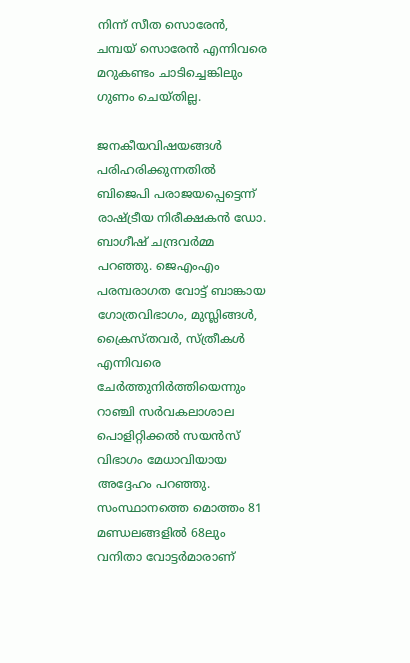നിന്ന് സീത സൊരേന്‍, ചമ്പയ് സൊരേന്‍ എന്നിവരെ മറുകണ്ടം ചാടിച്ചെങ്കിലും ഗുണം ചെയ‍്തില്ല.

ജനകീയവിഷയങ്ങള്‍ പരിഹരിക്കുന്നതില്‍ ബിജെപി പരാജയപ്പെട്ടെന്ന് രാഷ്ട്രീയ നിരീക്ഷകന്‍ ഡോ. ബാഗീഷ് ചന്ദ്രവര്‍മ്മ പറഞ്ഞു. ജെഎംഎം പരമ്പരാഗത വോട്ട് ബാങ്കായ ഗോത്രവിഭാഗം, മുസ്ലിങ്ങള്‍, ക്രൈസ്തവര്‍, സ്ത്രീകള്‍ എന്നിവരെ ചേര്‍ത്തുനിര്‍ത്തിയെന്നും റാഞ്ചി സര്‍വകലാശാല പൊളിറ്റിക്കല്‍ സയന്‍സ് വിഭാഗം മേധാവിയായ അദ്ദേഹം പറഞ്ഞു. സംസ്ഥാനത്തെ മൊത്തം 81 മണ്ഡലങ്ങളില്‍ 68ലും വനിതാ വോട്ടര്‍മാരാണ്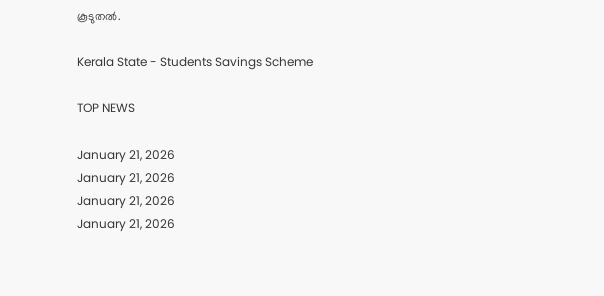കൂടുതല്‍.

Kerala State - Students Savings Scheme

TOP NEWS

January 21, 2026
January 21, 2026
January 21, 2026
January 21, 2026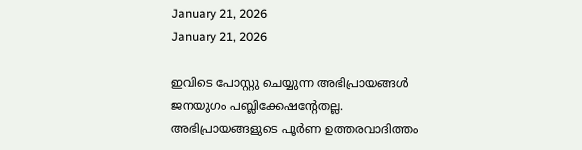January 21, 2026
January 21, 2026

ഇവിടെ പോസ്റ്റു ചെയ്യുന്ന അഭിപ്രായങ്ങള്‍ ജനയുഗം പബ്ലിക്കേഷന്റേതല്ല. അഭിപ്രായങ്ങളുടെ പൂര്‍ണ ഉത്തരവാദിത്തം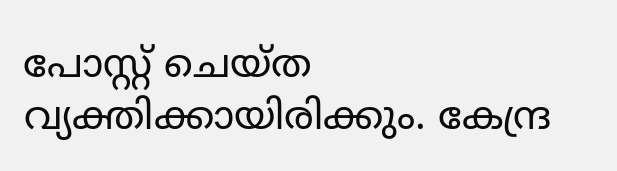പോസ്റ്റ് ചെയ്ത വ്യക്തിക്കായിരിക്കും. കേന്ദ്ര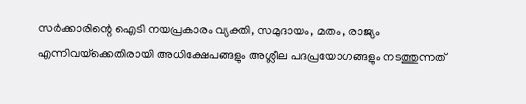സര്‍ക്കാരിന്റെ ഐടി നയപ്രകാരം വ്യക്തി, സമുദായം, മതം, രാജ്യം എന്നിവയ്‌ക്കെതിരായി അധിക്ഷേപങ്ങളും അശ്ലീല പദപ്രയോഗങ്ങളും നടത്തുന്നത്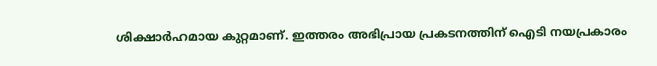ശിക്ഷാര്‍ഹമായ കുറ്റമാണ്. ഇത്തരം അഭിപ്രായ പ്രകടനത്തിന് ഐടി നയപ്രകാരം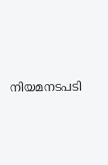നിയമനടപടി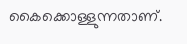കൈക്കൊള്ളുന്നതാണ്.